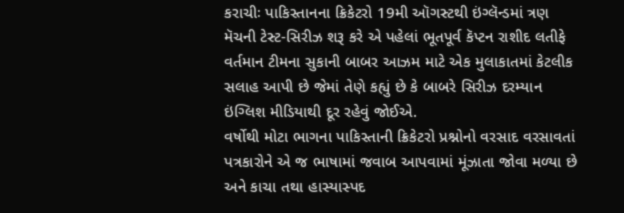કરાચીઃ પાકિસ્તાનના ક્રિકેટરો 19મી ઑગસ્ટથી ઇંગ્લૅન્ડમાં ત્રણ મૅચની ટેસ્ટ-સિરીઝ શરૂ કરે એ પહેલાં ભૂતપૂર્વ કૅપ્ટન રાશીદ લતીફે વર્તમાન ટીમના સુકાની બાબર આઝમ માટે એક મુલાકાતમાં કેટલીક સલાહ આપી છે જેમાં તેણે કહ્યું છે કે બાબરે સિરીઝ દરમ્યાન ઇંગ્લિશ મીડિયાથી દૂર રહેવું જોઈએ.
વર્ષોથી મોટા ભાગના પાકિસ્તાની ક્રિકેટરો પ્રશ્નોનો વરસાદ વરસાવતાં પત્રકારોને એ જ ભાષામાં જવાબ આપવામાં મૂંઝાતા જોવા મળ્યા છે અને કાચા તથા હાસ્યાસ્પદ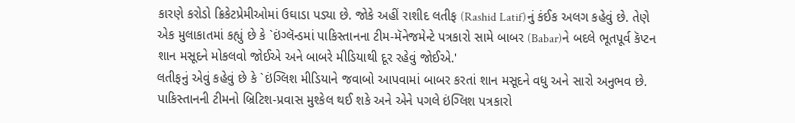કારણે કરોડો ક્રિકેટપ્રેમીઓમાં ઉઘાડા પડ્યા છે. જોકે અહીં રાશીદ લતીફ (Rashid Latif)નું કંઈક અલગ કહેવું છે. તેણે એક મુલાકાતમાં કહ્યું છે કે `ઇંગ્લૅન્ડમાં પાકિસ્તાનના ટીમ-મૅનેજમેન્ટે પત્રકારો સામે બાબર (Babar)ને બદલે ભૂતપૂર્વ કૅપ્ટન શાન મસૂદને મોકલવો જોઈએ અને બાબરે મીડિયાથી દૂર રહેવું જોઈએ.'
લતીફનું એવું કહેવું છે કે `ઇંગ્લિશ મીડિયાને જવાબો આપવામાં બાબર કરતાં શાન મસૂદને વધુ અને સારો અનુભવ છે. પાકિસ્તાનની ટીમનો બ્રિટિશ-પ્રવાસ મુશ્કેલ થઈ શકે અને એને પગલે ઇંગ્લિશ પત્રકારો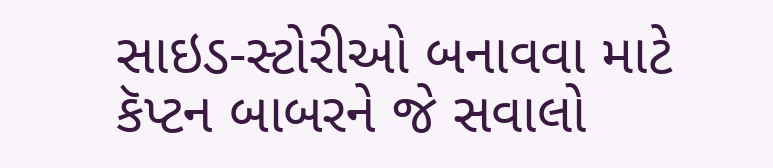સાઇડ-સ્ટોરીઓ બનાવવા માટે કૅપ્ટન બાબરને જે સવાલો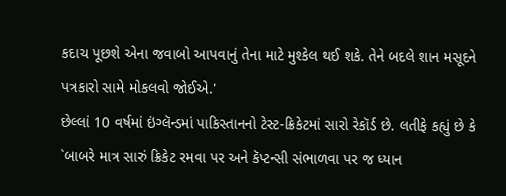કદાચ પૂછશે એના જવાબો આપવાનું તેના માટે મુશ્કેલ થઈ શકે. તેને બદલે શાન મસૂદને પત્રકારો સામે મોકલવો જોઈએ.'
છેલ્લાં 10 વર્ષમાં ઇંગ્લૅન્ડમાં પાકિસ્તાનનો ટેસ્ટ-ક્રિકેટમાં સારો રેકૉર્ડ છે. લતીફે કહ્યું છે કે `બાબરે માત્ર સારું ક્રિકેટ રમવા પર અને કૅપ્ટન્સી સંભાળવા પર જ ધ્યાન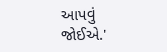આપવું જોઈએ.'